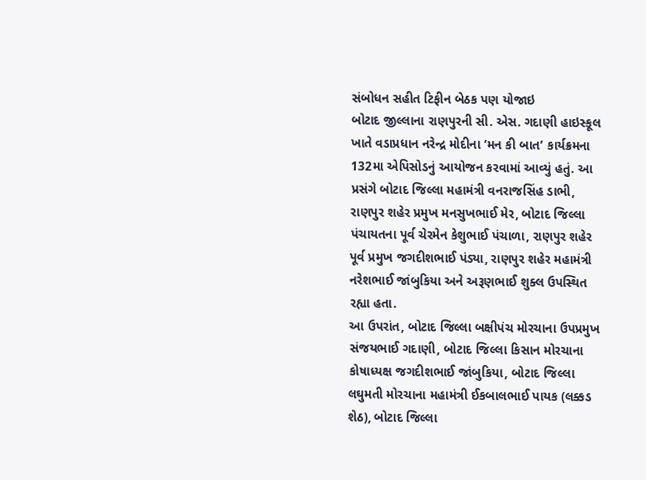સંબોધન સહીત ટિફીન બેઠક પણ યોજાઇ
બોટાદ જીલ્લાના રાણપુરની સી. એસ. ગદાણી હાઇસ્કૂલ ખાતે વડાપ્રધાન નરેન્દ્ર મોદીના ’મન કી બાત’ કાર્યક્રમના 132મા એપિસોડનું આયોજન કરવામાં આવ્યું હતું. આ પ્રસંગે બોટાદ જિલ્લા મહામંત્રી વનરાજસિંહ ડાભી, રાણપુર શહેર પ્રમુખ મનસુખભાઈ મેર, બોટાદ જિલ્લા પંચાયતના પૂર્વ ચેરમેન કેશુભાઈ પંચાળા, રાણપુર શહેર પૂર્વ પ્રમુખ જગદીશભાઈ પંડ્યા, રાણપુર શહેર મહામંત્રી નરેશભાઈ જાંબુકિયા અને અરૂણભાઈ શુક્લ ઉપસ્થિત રહ્યા હતા.
આ ઉપરાંત, બોટાદ જિલ્લા બક્ષીપંચ મોરચાના ઉપપ્રમુખ સંજયભાઈ ગદાણી, બોટાદ જિલ્લા કિસાન મોરચાના કોષાધ્યક્ષ જગદીશભાઈ જાંબુકિયા, બોટાદ જિલ્લા લઘુમતી મોરચાના મહામંત્રી ઈકબાલભાઈ પાયક (લક્કડ શેઠ), બોટાદ જિલ્લા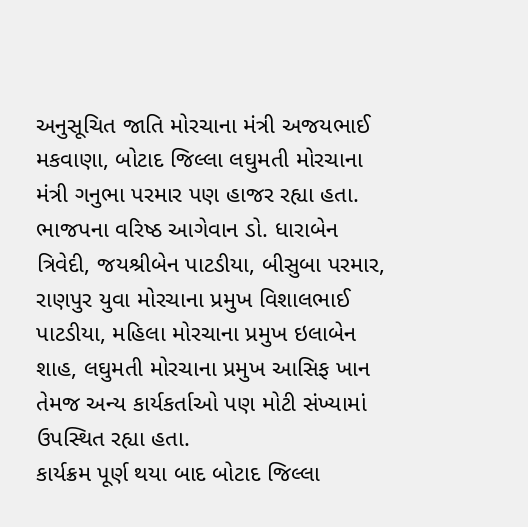અનુસૂચિત જાતિ મોરચાના મંત્રી અજયભાઈ મકવાણા, બોટાદ જિલ્લા લઘુમતી મોરચાના મંત્રી ગનુભા પરમાર પણ હાજર રહ્યા હતા. ભાજપના વરિષ્ઠ આગેવાન ડો. ધારાબેન ત્રિવેદી, જયશ્રીબેન પાટડીયા, બીસુબા પરમાર, રાણપુર યુવા મોરચાના પ્રમુખ વિશાલભાઈ પાટડીયા, મહિલા મોરચાના પ્રમુખ ઇલાબેન શાહ, લઘુમતી મોરચાના પ્રમુખ આસિફ ખાન તેમજ અન્ય કાર્યકર્તાઓ પણ મોટી સંખ્યામાં ઉપસ્થિત રહ્યા હતા.
કાર્યક્રમ પૂર્ણ થયા બાદ બોટાદ જિલ્લા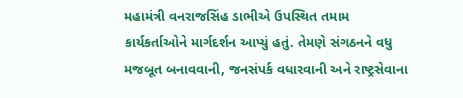મહામંત્રી વનરાજસિંહ ડાભીએ ઉપસ્થિત તમામ કાર્યકર્તાઓને માર્ગદર્શન આપ્યું હતું. તેમણે સંગઠનને વધુ મજબૂત બનાવવાની, જનસંપર્ક વધારવાની અને રાષ્ટ્રસેવાના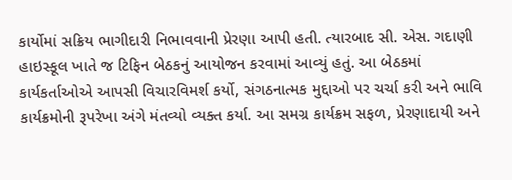કાર્યોમાં સક્રિય ભાગીદારી નિભાવવાની પ્રેરણા આપી હતી. ત્યારબાદ સી. એસ. ગદાણી હાઇસ્કૂલ ખાતે જ ટિફિન બેઠકનું આયોજન કરવામાં આવ્યું હતું. આ બેઠકમાં કાર્યકર્તાઓએ આપસી વિચારવિમર્શ કર્યો, સંગઠનાત્મક મુદ્દાઓ પર ચર્ચા કરી અને ભાવિ કાર્યક્રમોની રૂપરેખા અંગે મંતવ્યો વ્યક્ત કર્યા. આ સમગ્ર કાર્યક્રમ સફળ, પ્રેરણાદાયી અને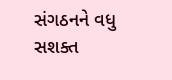સંગઠનને વધુ સશક્ત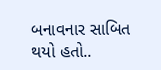બનાવનાર સાબિત થયો હતો..